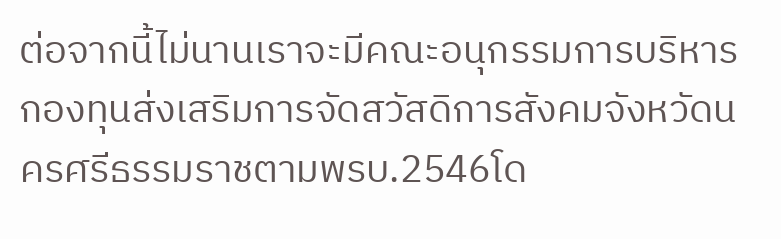ต่อจากนี้ไม่นานเราจะมีคณะอนุกรรมการบริหารกองทุนส่งเสริมการจัดสวัสดิการสังคมจังหวัดนครศรีธรรมราชตามพรบ.2546โด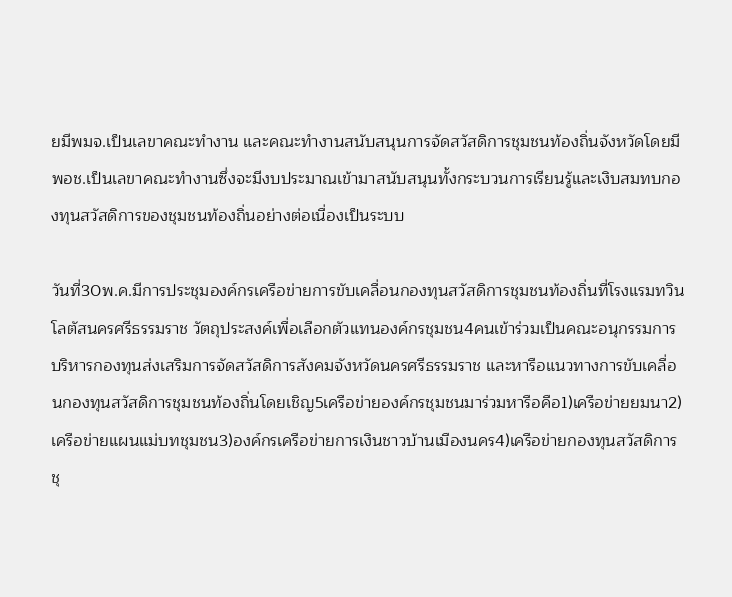ยมีพมจ.เป็นเลขาคณะทำงาน และคณะทำงานสนับสนุนการจัดสวัสดิการชุมชนท้องถิ่นจังหวัดโดยมีพอช.เป็นเลขาคณะทำงานซึ่งจะมีงบประมาณเข้ามาสนับสนุนทั้งกระบวนการเรียนรู้และเงิบสมทบกองทุนสวัสดิการของชุมชนท้องถิ่นอย่างต่อเนื่องเป็นระบบ

วันที่30พ.ค.มีการประชุมองค์กรเครือข่ายการขับเคลื่อนกองทุนสวัสดิการชุมชนท้องถิ่นที่โรงแรมทวินโลตัสนครศรีธรรมราช วัตถุประสงค์เพื่อเลือกตัวแทนองค์กรชุมชน4คนเข้าร่วมเป็นคณะอนุกรรมการบริหารกองทุนส่งเสริมการจัดสวัสดิการสังคมจังหวัดนครศรีธรรมราช และหารือแนวทางการขับเคลื่อนกองทุนสวัสดิการชุมชนท้องถิ่นโดยเชิญ5เครือข่ายองค์กรชุมชนมาร่วมหารือคือ1)เครือข่ายยมนา2)เครือข่ายแผนแม่บทชุมชน3)องค์กรเครือข่ายการเงินชาวบ้านเมืองนคร4)เครือข่ายกองทุนสวัสดิการชุ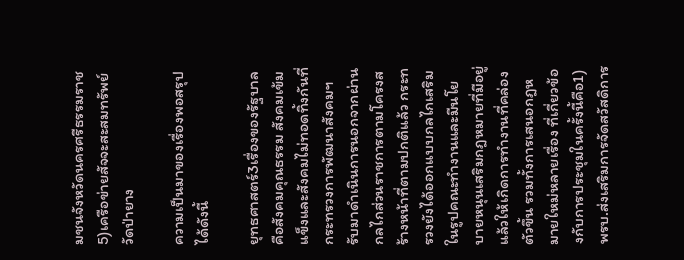มชนจังหวัดนครศรีธรรมราช5)เครือข่ายสัจจะสะสมทรัพย์วัดป่ายาง

ความเป็นมาของเรื่องพอสรุปได้ดังนี้

ยุทธศาสตร์3เรื่องของรัฐบาลคือสังคมคุณธรรม สังคมเข้มแข็งและสังคมไม่ทอดทิ้งกันที่กระทรวงการพัฒนาสังคมฯรับมาดำเนินการนอกจากผ่านกลไกส่วนราชการตามโครงสร้างหน้าที่ตามปกติแล้ว กระทรวงยังได้ออกแบบกลไกเสริมในรูปคณะทำงานและมีนโยบายหนุนเสริมกฎหมายที่มีอยู่แล้วให้เกิดการทำงานที่คล่องตัวขึ้น รวมทั้งการเสนอกฎหมายใหม่หลายเรื่อง ที่เกี่ยวข้องกับการประชุมในครั้งนี้คือ1)พรบ.ส่งเสริมการจัดสวัสดิการ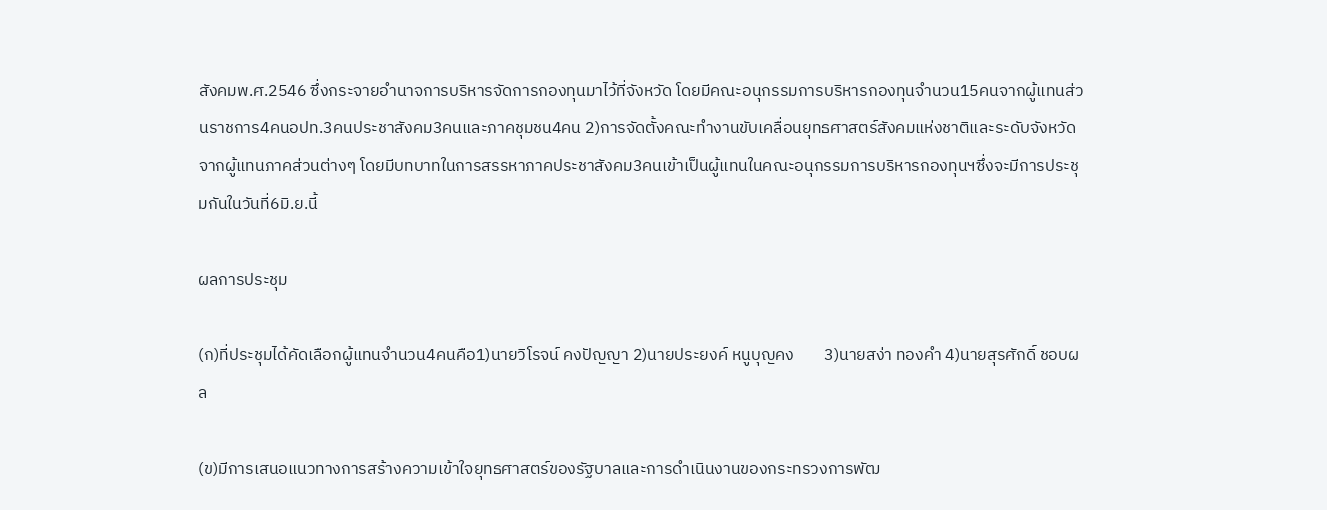สังคมพ.ศ.2546 ซึ่งกระจายอำนาจการบริหารจัดการกองทุนมาไว้ที่จังหวัด โดยมีคณะอนุกรรมการบริหารกองทุนจำนวน15คนจากผู้แทนส่วนราชการ4คนอปท.3คนประชาสังคม3คนและภาคชุมชน4คน 2)การจัดตั้งคณะทำงานขับเคลื่อนยุทธศาสตร์สังคมแห่งชาติและระดับจังหวัดจากผู้แทนภาคส่วนต่างๆ โดยมีบทบาทในการสรรหาภาคประชาสังคม3คนเข้าเป็นผู้แทนในคณะอนุกรรมการบริหารกองทุนฯซึ่งจะมีการประชุมกันในวันที่6มิ.ย.นี้

ผลการประชุม

(ก)ที่ประชุมได้คัดเลือกผู้แทนจำนวน4คนคือ1)นายวิโรจน์ คงปัญญา 2)นายประยงค์ หนูบุญคง        3)นายสง่า ทองคำ 4)นายสุรศักดิ์ ชอบผล

(ข)มีการเสนอแนวทางการสร้างความเข้าใจยุทธศาสตร์ของรัฐบาลและการดำเนินงานของกระทรวงการพัฒ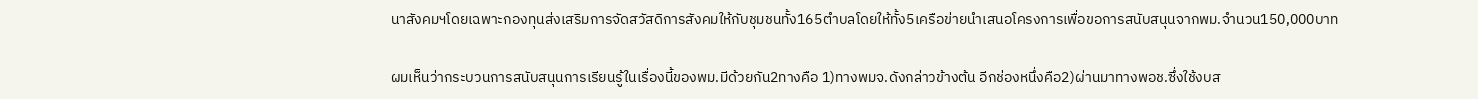นาสังคมฯโดยเฉพาะกองทุนส่งเสริมการจัดสวัสดิการสังคมให้กับชุมชนทั้ง165ตำบลโดยให้ทั้ง5เครือข่ายนำเสนอโครงการเพื่อขอการสนับสนุนจากพม.จำนวน150,000บาท

ผมเห็นว่ากระบวนการสนับสนุนการเรียนรู้ในเรื่องนี้ของพม.มีด้วยกัน2ทางคือ 1)ทางพมจ.ดังกล่าวข้างต้น อีกช่องหนึ่งคือ2)ผ่านมาทางพอช.ซึ่งใช้งบส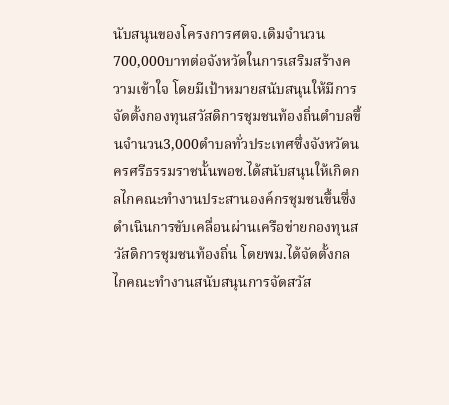นับสนุนของโครงการศตจ.เดิมจำนวน700,000บาทต่อจังหวัดในการเสริมสร้างความเข้าใจ โดยมีเป้าหมายสนับสนุนให้มีการจัดตั้งกองทุนสวัสดิการชุมชนท้องถิ่นตำบลขึ้นจำนวน3,000ตำบลทั่วประเทศซึ่งจังหวัดนครศรีธรรมราชนั้นพอช.ได้สนับสนุนให้เกิดกลไกคณะทำงานประสานองค์กรชุมชนขึ้นซึ่งดำเนินการขับเคลื่อนผ่านเครือข่ายกองทุนสวัสดิการชุมชนท้องถิ่น โดยพม.ได้จัดตั้งกลไกคณะทำงานสนับสนุนการจัดสวัส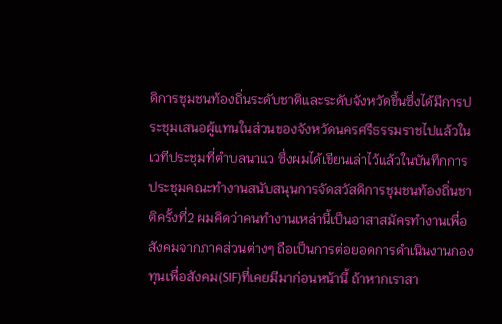ดิการชุมชนท้องถิ่นระดับชาติและระดับจังหวัดขึ้นซึ่งได้มีการประชุมเสนอผู้แทนในส่วนของจังหวัดนครศรีธรรมราชไปแล้วในเวทีประชุมที่ตำบลนาแว ซึ่งผมได้เขียนเล่าไว้แล้วในบันทึกการประชุมคณะทำงานสนับสนุนการจัดสวัสดิการชุมชนท้องถิ่นชาติครั้งที่2 ผมคิดว่าคนทำงานเหล่านี้เป็นอาสาสมัครทำงานเพื่อสังคมจากภาคส่วนต่างๆ ถือเป็นการต่อยอดการดำเนินงานกองทุนเพื่อสังคม(SIF)ที่เคยมีมาก่อนหน้านี้ ถ้าหากเราสา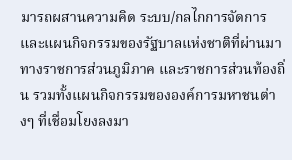มารถผสานความคิด ระบบ/กลไกการจัดการและแผนกิจกรรมของรัฐบาลแห่งชาติที่ผ่านมาทางราชการส่วนภูมิภาค และราชการส่วนท้องถิ่น รวมทั้งแผนกิจกรรมขององค์การมหาชนต่างๆ ที่เชื่อมโยงลงมา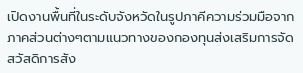เปิดงานพื้นที่ในระดับจังหวัดในรูปภาคีความร่วมมือจากภาคส่วนต่างๆตามแนวทางของกองทุนส่งเสริมการจัดสวัสดิการสัง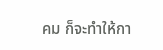คม ก็จะทำให้กา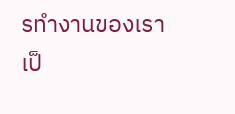รทำงานของเราเป็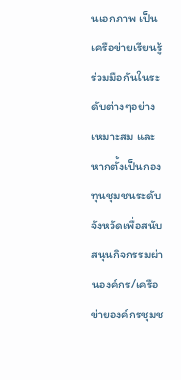นเอกภาพ เป็นเครือข่ายเรียนรู้ร่วมมือกันในระดับต่างๆอย่างเหมาะสม และหากตั้งเป็นกองทุนชุมชนระดับจังหวัดเพื่อสนับสนุนกิจกรรมผ่านองค์กร/เครือข่ายองค์กรชุมช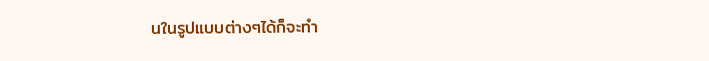นในรูปแบบต่างๆได้ก็จะทำ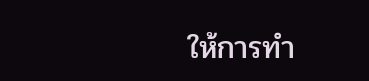ให้การทำ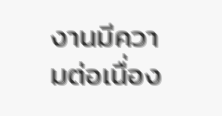งานมีความต่อเนื่อง